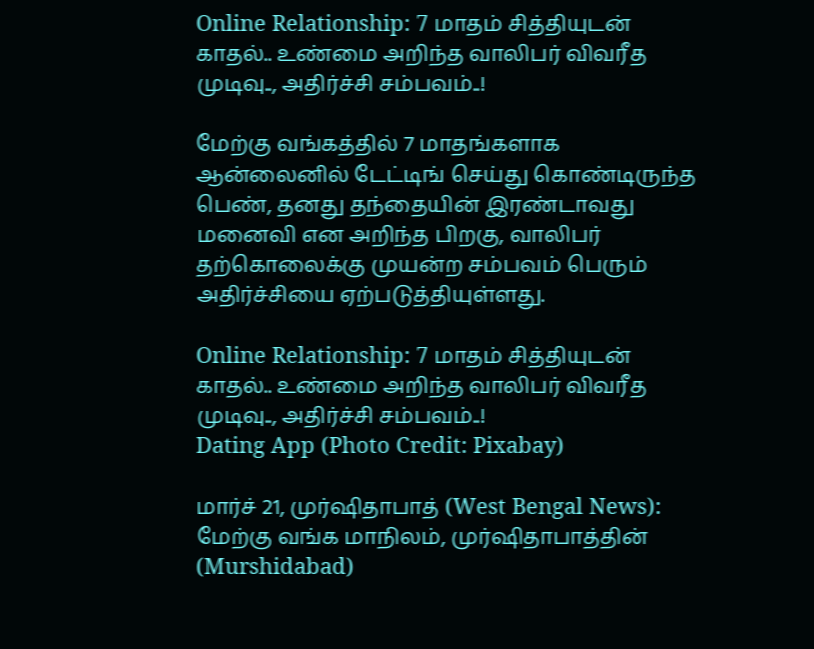Online Relationship: 7 மாதம் சித்தியுடன் காதல்.. உண்மை அறிந்த வாலிபர் விவரீத முடிவு.., அதிர்ச்சி சம்பவம்..!

மேற்கு வங்கத்தில் 7 மாதங்களாக ஆன்லைனில் டேட்டிங் செய்து கொண்டிருந்த பெண், தனது தந்தையின் இரண்டாவது மனைவி என அறிந்த பிறகு, வாலிபர் தற்கொலைக்கு முயன்ற சம்பவம் பெரும் அதிர்ச்சியை ஏற்படுத்தியுள்ளது.

Online Relationship: 7 மாதம் சித்தியுடன் காதல்.. உண்மை அறிந்த வாலிபர் விவரீத முடிவு.., அதிர்ச்சி சம்பவம்..!
Dating App (Photo Credit: Pixabay)

மார்ச் 21, முர்ஷிதாபாத் (West Bengal News): மேற்கு வங்க மாநிலம், முர்ஷிதாபாத்தின் (Murshidabad)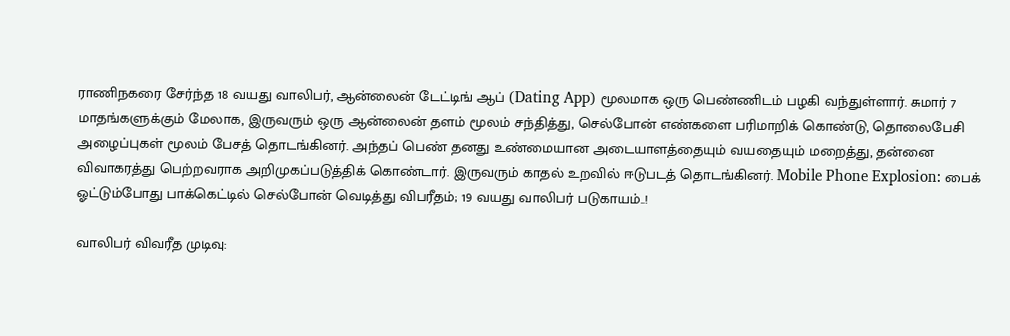ராணிநகரை சேர்ந்த 18 வயது வாலிபர், ஆன்லைன் டேட்டிங் ஆப் (Dating App) மூலமாக ஒரு பெண்ணிடம் பழகி வந்துள்ளார். சுமார் 7 மாதங்களுக்கும் மேலாக, இருவரும் ஒரு ஆன்லைன் தளம் மூலம் சந்தித்து, செல்போன் எண்களை பரிமாறிக் கொண்டு, தொலைபேசி அழைப்புகள் மூலம் பேசத் தொடங்கினர். அந்தப் பெண் தனது உண்மையான அடையாளத்தையும் வயதையும் மறைத்து, தன்னை விவாகரத்து பெற்றவராக அறிமுகப்படுத்திக் கொண்டார். இருவரும் காதல் உறவில் ஈடுபடத் தொடங்கினர். Mobile Phone Explosion: பைக் ஓட்டும்போது பாக்கெட்டில் செல்போன் வெடித்து விபரீதம்; 19 வயது வாலிபர் படுகாயம்..!

வாலிபர் விவரீத முடிவு: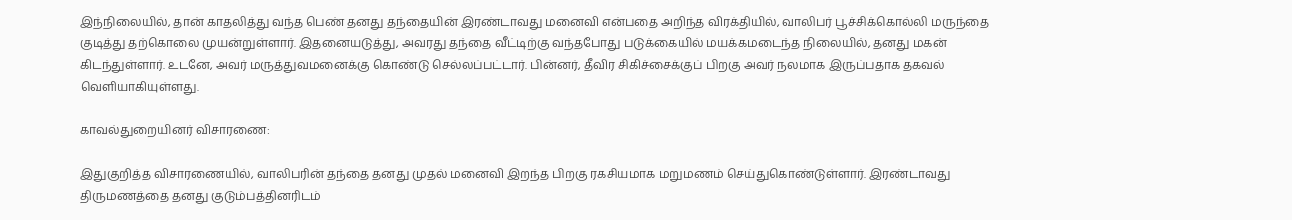இந்நிலையில், தான் காதலித்து வந்த பெண் தனது தந்தையின் இரண்டாவது மனைவி என்பதை அறிந்த விரக்தியில், வாலிபர் பூச்சிக்கொல்லி மருந்தை குடித்து தற்கொலை முயன்றுள்ளார். இதனையடுத்து, அவரது தந்தை வீட்டிற்கு வந்தபோது படுக்கையில் மயக்கமடைந்த நிலையில், தனது மகன் கிடந்துள்ளார். உடனே, அவர் மருத்துவமனைக்கு கொண்டு செல்லப்பட்டார். பின்னர், தீவிர சிகிச்சைக்குப் பிறகு அவர் நலமாக இருப்பதாக தகவல் வெளியாகியுள்ளது.

காவல்துறையினர் விசாரணை:

இதுகுறித்த விசாரணையில், வாலிபரின் தந்தை தனது முதல் மனைவி இறந்த பிறகு ரகசியமாக மறுமணம் செய்துகொண்டுள்ளார். இரண்டாவது திருமணத்தை தனது குடும்பத்தினரிடம்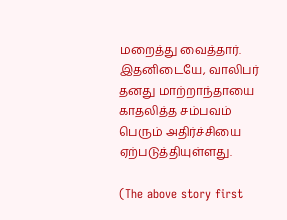மறைத்து வைத்தார். இதனிடையே, வாலிபர் தனது மாற்றாந்தாயை காதலித்த சம்பவம் பெரும் அதிர்ச்சியை ஏற்படுத்தியுள்ளது.

(The above story first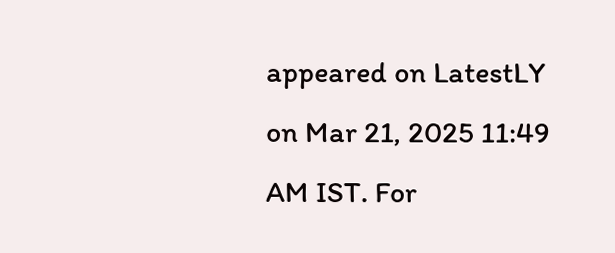appeared on LatestLY on Mar 21, 2025 11:49 AM IST. For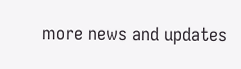more news and updates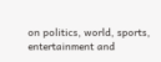on politics, world, sports, entertainment and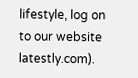lifestyle, log on to our website latestly.com).